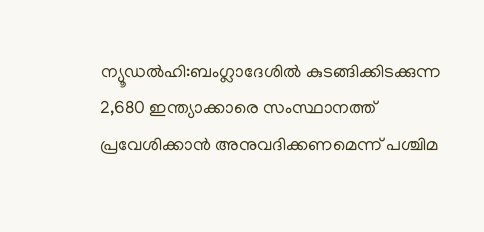ന്യൂഡൽഹി:ബംഗ്ലാദേശിൽ കുടങ്ങിക്കിടക്കുന്ന 2,680 ഇന്ത്യാക്കാരെ സംസ്ഥാനത്ത് പ്രവേശിക്കാൻ അനുവദിക്കണമെന്ന് പശ്ചിമ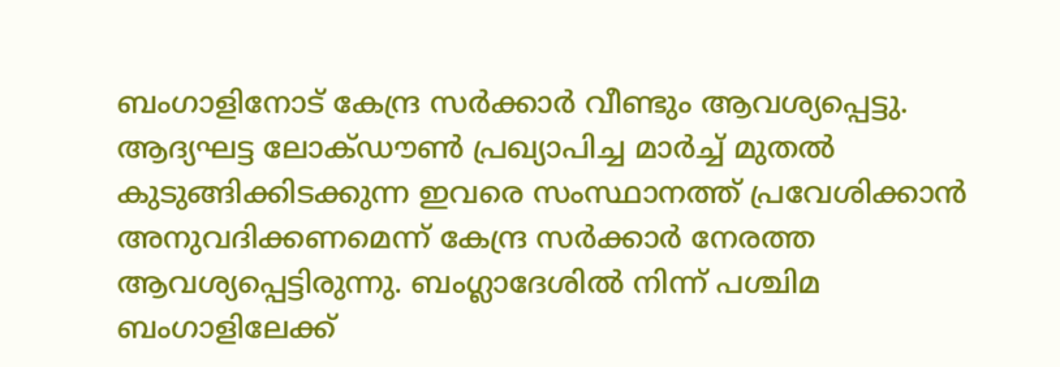ബംഗാളിനോട് കേന്ദ്ര സർക്കാർ വീണ്ടും ആവശ്യപ്പെട്ടു. ആദ്യഘട്ട ലോക്ഡൗൺ പ്രഖ്യാപിച്ച മാർച്ച് മുതൽ കുടുങ്ങിക്കിടക്കുന്ന ഇവരെ സംസ്ഥാനത്ത് പ്രവേശിക്കാൻ അനുവദിക്കണമെന്ന് കേന്ദ്ര സർക്കാർ നേരത്ത ആവശ്യപ്പെട്ടിരുന്നു. ബംഗ്ലാദേശിൽ നിന്ന് പശ്ചിമ ബംഗാളിലേക്ക്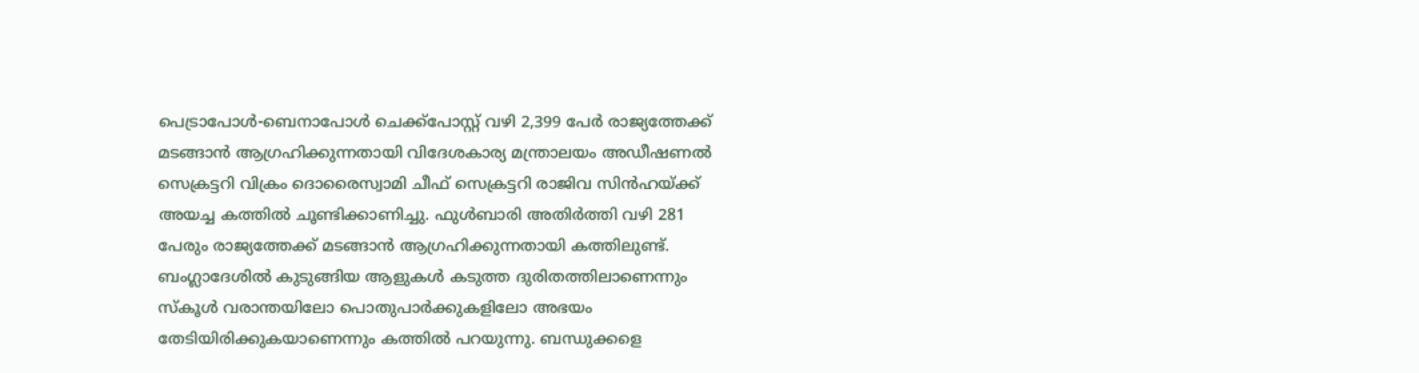പെട്രാപോൾ-ബെനാപോൾ ചെക്ക്പോസ്റ്റ് വഴി 2,399 പേർ രാജ്യത്തേക്ക് മടങ്ങാൻ ആഗ്രഹിക്കുന്നതായി വിദേശകാര്യ മന്ത്രാലയം അഡീഷണൽ സെക്രട്ടറി വിക്രം ദൊരൈസ്വാമി ചീഫ് സെക്രട്ടറി രാജിവ സിൻഹയ്ക്ക് അയച്ച കത്തിൽ ചൂണ്ടിക്കാണിച്ചു. ഫുൾബാരി അതിർത്തി വഴി 281 പേരും രാജ്യത്തേക്ക് മടങ്ങാൻ ആഗ്രഹിക്കുന്നതായി കത്തിലുണ്ട്. ബംഗ്ലാദേശിൽ കുടുങ്ങിയ ആളുകൾ കടുത്ത ദുരിതത്തിലാണെന്നും സ്കൂൾ വരാന്തയിലോ പൊതുപാർക്കുകളിലോ അഭയം തേടിയിരിക്കുകയാണെന്നും കത്തിൽ പറയുന്നു. ബന്ധുക്കളെ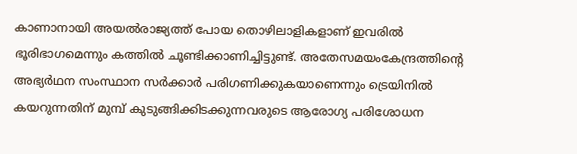കാണാനായി അയൽരാജ്യത്ത് പോയ തൊഴിലാളികളാണ് ഇവരിൽ ഭൂരിഭാഗമെന്നും കത്തിൽ ചൂണ്ടിക്കാണിച്ചിട്ടുണ്ട്. അതേസമയംകേന്ദ്രത്തിന്റെ അഭ്യർഥന സംസ്ഥാന സർക്കാർ പരിഗണിക്കുകയാണെന്നും ട്രെയിനിൽ കയറുന്നതിന് മുമ്പ് കുടുങ്ങിക്കിടക്കുന്നവരുടെ ആരോഗ്യ പരിശോധന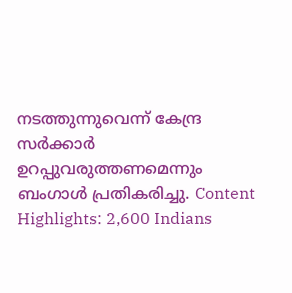നടത്തുന്നുവെന്ന് കേന്ദ്ര സർക്കാർ ഉറപ്പുവരുത്തണമെന്നും ബംഗാൾ പ്രതികരിച്ചു. Content Highlights: 2,600 Indians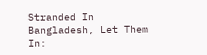Stranded In Bangladesh, Let Them In: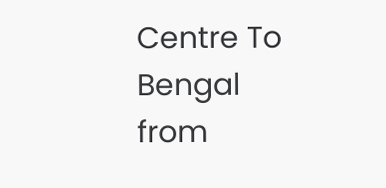Centre To Bengal
from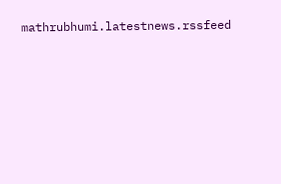mathrubhumi.latestnews.rssfeed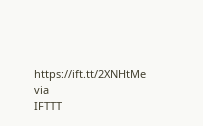https://ift.tt/2XNHtMe
via
IFTTT